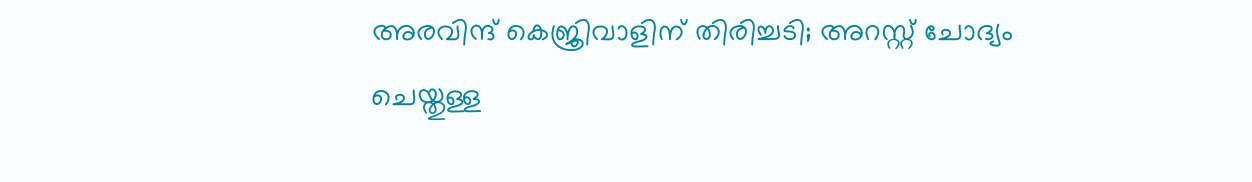അരവിന്ദ് കെജ്രിവാളിന് തിരിച്ചടി; അറസ്റ്റ് ചോദ്യം ചെയ്തുള്ള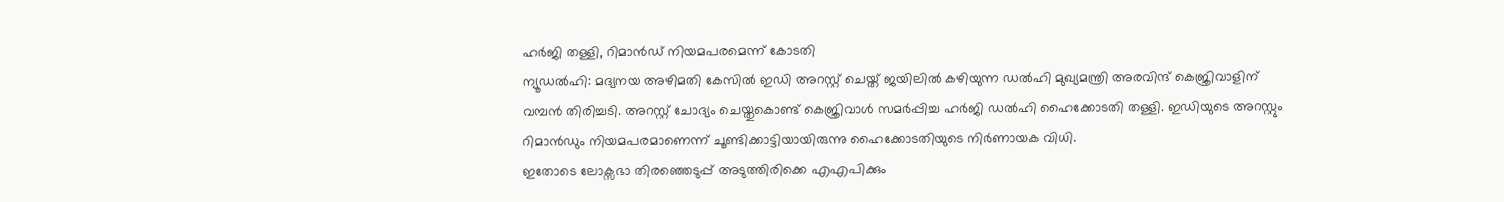ഹർജി തള്ളി, റിമാൻഡ് നിയമപരമെന്ന് കോടതി
ന്യൂഡൽഹി: മദ്യനയ അഴിമതി കേസിൽ ഇഡി അറസ്റ്റ് ചെയ്ത് ജയിലിൽ കഴിയുന്ന ഡൽഹി മുഖ്യമന്ത്രി അരവിന്ദ് കെജ്രിവാളിന് വമ്പൻ തിരിച്ചടി. അറസ്റ്റ് ചോദ്യം ചെയ്തുകൊണ്ട് കെജ്രിവാൾ സമർപ്പിച്ച ഹർജി ഡൽഹി ഹൈക്കോടതി തള്ളി. ഇഡിയുടെ അറസ്റ്റും റിമാൻഡും നിയമപരമാണെന്ന് ചൂണ്ടിക്കാട്ടിയായിരുന്നു ഹൈക്കോടതിയുടെ നിർണായക വിധി.
ഇതോടെ ലോക്സഭാ തിരഞ്ഞെടുപ്പ് അടുത്തിരിക്കെ എഎപിക്കും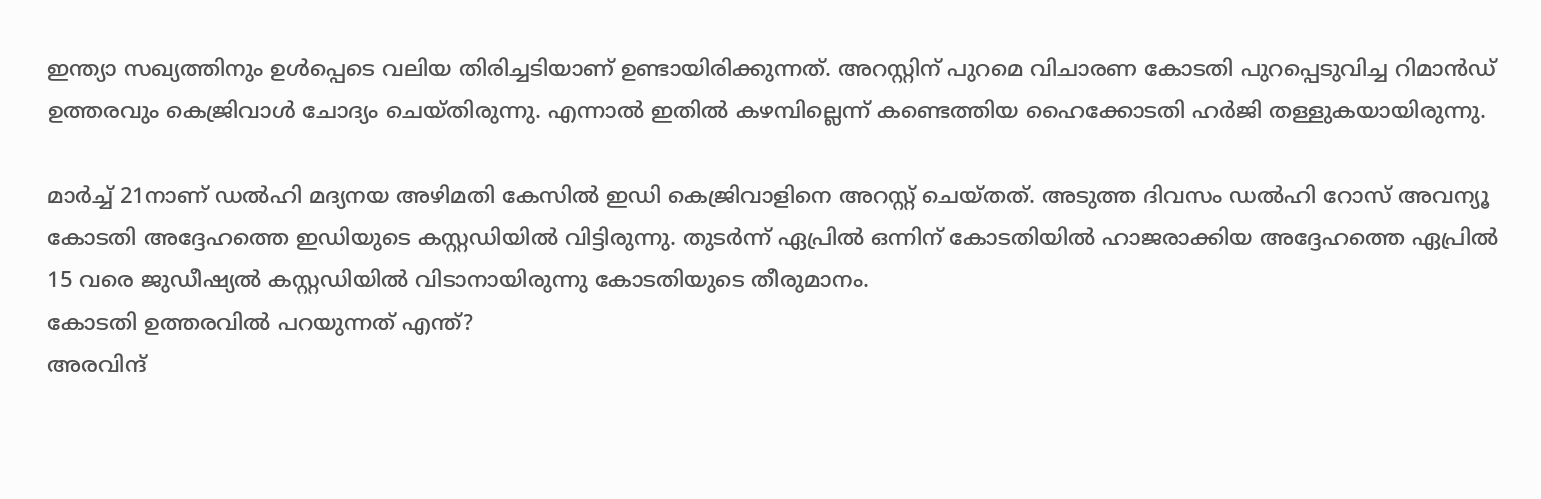ഇന്ത്യാ സഖ്യത്തിനും ഉൾപ്പെടെ വലിയ തിരിച്ചടിയാണ് ഉണ്ടായിരിക്കുന്നത്. അറസ്റ്റിന് പുറമെ വിചാരണ കോടതി പുറപ്പെടുവിച്ച റിമാൻഡ് ഉത്തരവും കെജ്രിവാൾ ചോദ്യം ചെയ്തിരുന്നു. എന്നാൽ ഇതിൽ കഴമ്പില്ലെന്ന് കണ്ടെത്തിയ ഹൈക്കോടതി ഹർജി തള്ളുകയായിരുന്നു.

മാർച്ച് 21നാണ് ഡൽഹി മദ്യനയ അഴിമതി കേസിൽ ഇഡി കെജ്രിവാളിനെ അറസ്റ്റ് ചെയ്തത്. അടുത്ത ദിവസം ഡൽഹി റോസ് അവന്യൂ കോടതി അദ്ദേഹത്തെ ഇഡിയുടെ കസ്റ്റഡിയിൽ വിട്ടിരുന്നു. തുടർന്ന് ഏപ്രിൽ ഒന്നിന് കോടതിയിൽ ഹാജരാക്കിയ അദ്ദേഹത്തെ ഏപ്രിൽ 15 വരെ ജുഡീഷ്യൽ കസ്റ്റഡിയിൽ വിടാനായിരുന്നു കോടതിയുടെ തീരുമാനം.
കോടതി ഉത്തരവിൽ പറയുന്നത് എന്ത്?
അരവിന്ദ്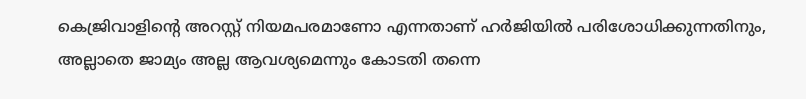കെജ്രിവാളിന്റെ അറസ്റ്റ് നിയമപരമാണോ എന്നതാണ് ഹർജിയിൽ പരിശോധിക്കുന്നതിനും, അല്ലാതെ ജാമ്യം അല്ല ആവശ്യമെന്നും കോടതി തന്നെ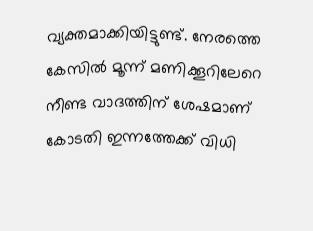വ്യക്തമാക്കിയിട്ടുണ്ട്. നേരത്തെ കേസിൽ മൂന്ന് മണിക്കൂറിലേറെ നീണ്ട വാദത്തിന് ശേഷമാണ് കോടതി ഇന്നത്തേക്ക് വിധി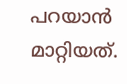പറയാൻ മാറ്റിയത്.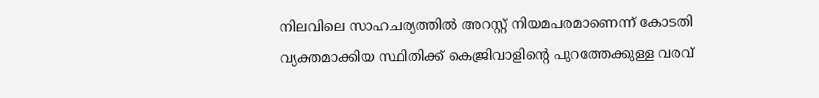നിലവിലെ സാഹചര്യത്തിൽ അറസ്റ്റ് നിയമപരമാണെന്ന് കോടതി വ്യക്തമാക്കിയ സ്ഥിതിക്ക് കെജ്രിവാളിന്റെ പുറത്തേക്കുള്ള വരവ്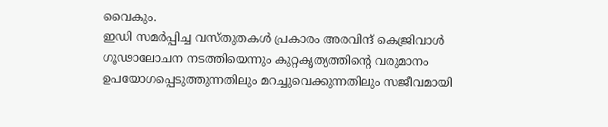വൈകും.
ഇഡി സമർപ്പിച്ച വസ്തുതകൾ പ്രകാരം അരവിന്ദ് കെജ്രിവാൾ ഗൂഢാലോചന നടത്തിയെന്നും കുറ്റകൃത്യത്തിന്റെ വരുമാനം ഉപയോഗപ്പെടുത്തുന്നതിലും മറച്ചുവെക്കുന്നതിലും സജീവമായി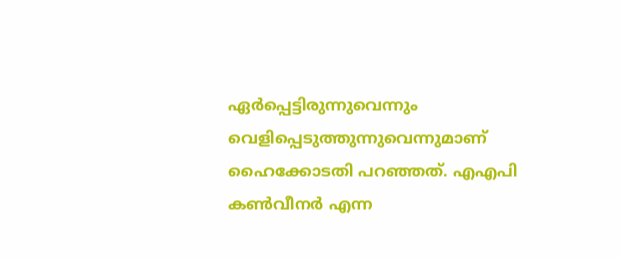ഏർപ്പെട്ടിരുന്നുവെന്നും വെളിപ്പെടുത്തുന്നുവെന്നുമാണ് ഹൈക്കോടതി പറഞ്ഞത്. എഎപി കൺവീനർ എന്ന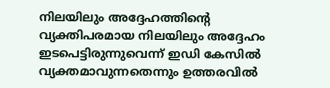നിലയിലും അദ്ദേഹത്തിന്റെ വ്യക്തിപരമായ നിലയിലും അദ്ദേഹം ഇടപെട്ടിരുന്നുവെന്ന് ഇഡി കേസിൽ വ്യക്തമാവുന്നതെന്നും ഉത്തരവിൽ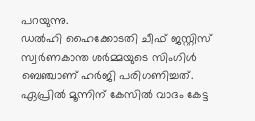പറയുന്നു.
ഡൽഹി ഹൈക്കോടതി ചീഫ് ജസ്റ്റിസ് സ്വർണകാന്ത ശർമ്മയുടെ സിംഗിൾ ബെഞ്ചാണ് ഹർജി പരിഗണിച്ചത്. ഏപ്രിൽ മൂന്നിന് കേസിൽ വാദം കേട്ട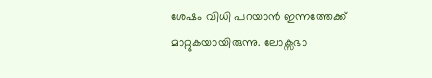ശേഷം വിധി പറയാൻ ഇന്നത്തേക്ക് മാറ്റുകയായിരുന്നു. ലോക്സഭാ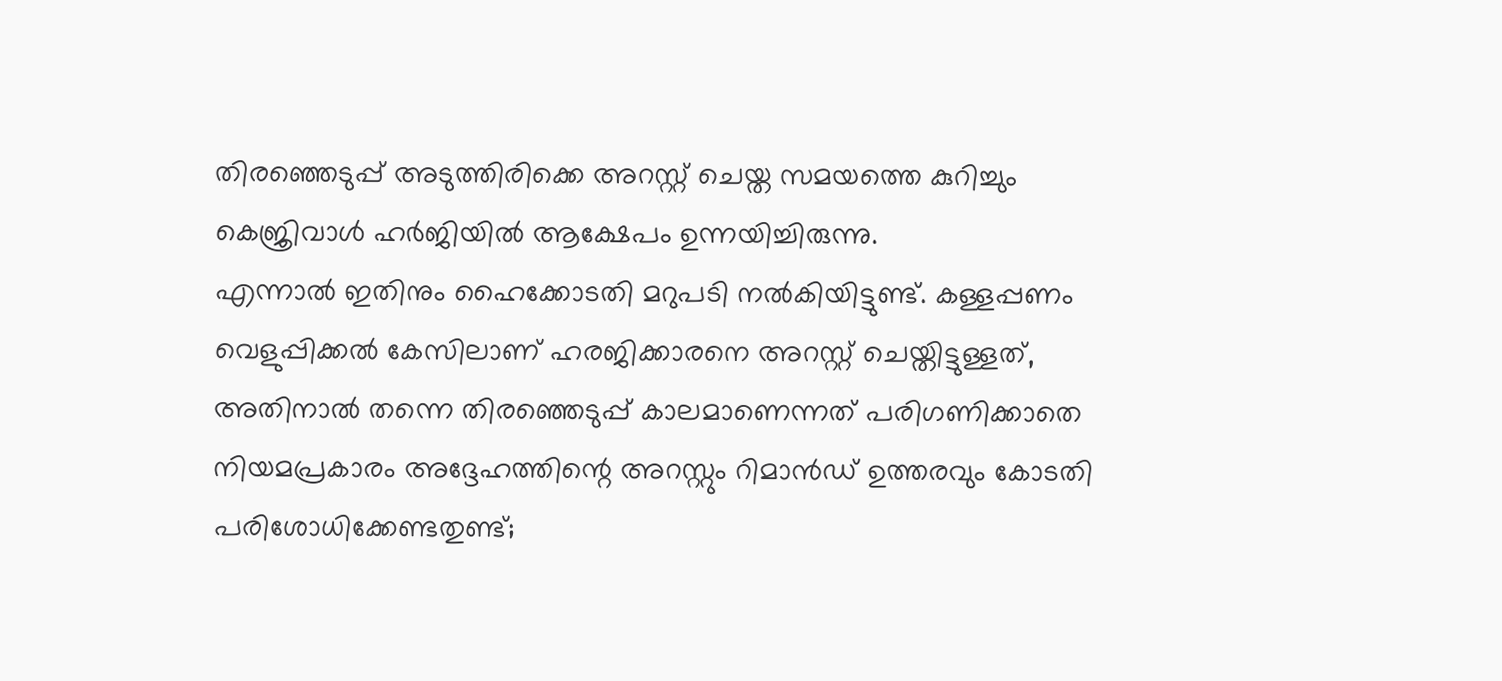തിരഞ്ഞെടുപ്പ് അടുത്തിരിക്കെ അറസ്റ്റ് ചെയ്ത സമയത്തെ കുറിച്ചും കെജ്രിവാൾ ഹർജിയിൽ ആക്ഷേപം ഉന്നയിച്ചിരുന്നു.
എന്നാൽ ഇതിനും ഹൈക്കോടതി മറുപടി നൽകിയിട്ടുണ്ട്. കള്ളപ്പണം വെളുപ്പിക്കൽ കേസിലാണ് ഹരജിക്കാരനെ അറസ്റ്റ് ചെയ്തിട്ടുള്ളത്, അതിനാൽ തന്നെ തിരഞ്ഞെടുപ്പ് കാലമാണെന്നത് പരിഗണിക്കാതെ നിയമപ്രകാരം അദ്ദേഹത്തിന്റെ അറസ്റ്റും റിമാൻഡ് ഉത്തരവും കോടതി പരിശോധിക്കേണ്ടതുണ്ട്;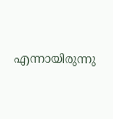എന്നായിരുന്നു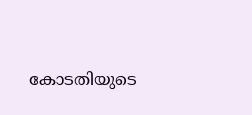കോടതിയുടെ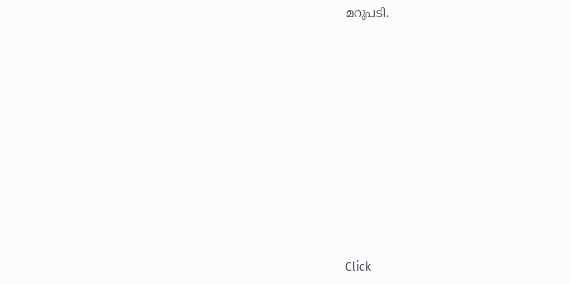മറുപടി.












Click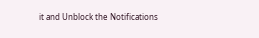it and Unblock the Notifications